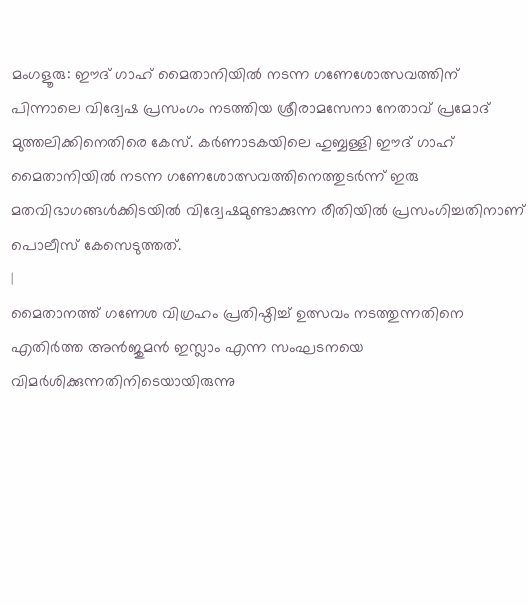മംഗളൂരു: ഈദ് ഗാഹ് മൈതാനിയിൽ നടന്ന ഗണേശോത്സവത്തിന് പിന്നാലെ വിദ്വേഷ പ്രസംഗം നടത്തിയ ശ്രീരാമസേനാ നേതാവ് പ്രമോദ് മുത്തലിക്കിനെതിരെ കേസ്. കർണാടകയിലെ ഹുബ്ബള്ളി ഈദ് ഗാഹ് മൈതാനിയിൽ നടന്ന ഗണേശോത്സവത്തിനെത്തുടർന്ന് ഇരു മതവിഭാഗങ്ങൾക്കിടയിൽ വിദ്വേഷമുണ്ടാക്കുന്ന രീതിയിൽ പ്രസംഗിച്ചതിനാണ് പൊലീസ് കേസെടുത്തത്.
|
മൈതാനത്ത് ഗണേശ വിഗ്രഹം പ്രതിഷ്ഠിച്ച് ഉത്സവം നടത്തുന്നതിനെ എതിർത്ത അൻജുമൻ ഇസ്ലാം എന്ന സംഘടനയെ വിമർശിക്കുന്നതിനിടെയായിരുന്നു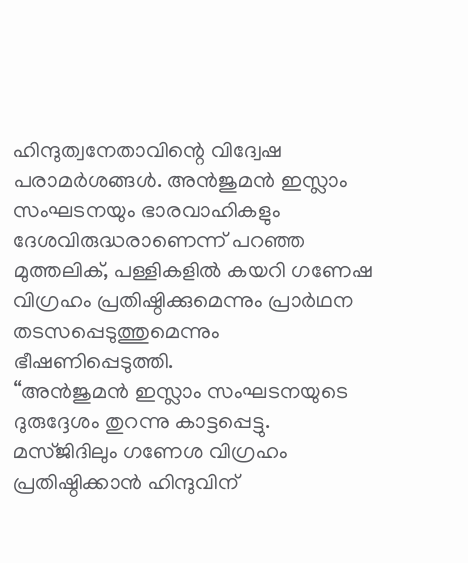ഹിന്ദുത്വനേതാവിന്റെ വിദ്വേഷ പരാമർശങ്ങൾ. അൻജുമൻ ഇസ്ലാം സംഘടനയും ഭാരവാഹികളും ദേശവിരുദ്ധരാണെന്ന് പറഞ്ഞ മുത്തലിക്, പള്ളികളിൽ കയറി ഗണേഷ വിഗ്രഹം പ്രതിഷ്ഠിക്കുമെന്നും പ്രാർഥന തടസപ്പെടുത്തുമെന്നും ഭീഷണിപ്പെടുത്തി.
“അൻജുമൻ ഇസ്ലാം സംഘടനയുടെ ദുരുദ്ദേശം തുറന്നു കാട്ടപ്പെട്ടു. മസ്ജിദിലും ഗണേശ വിഗ്രഹം പ്രതിഷ്ഠിക്കാൻ ഹിന്ദുവിന്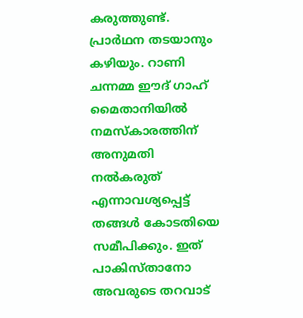കരുത്തുണ്ട്. പ്രാർഥന തടയാനും കഴിയും. റാണി ചന്നമ്മ ഈദ് ഗാഹ് മൈതാനിയിൽ നമസ്കാരത്തിന് അനുമതി നൽകരുത് എന്നാവശ്യപ്പെട്ട് തങ്ങൾ കോടതിയെ സമീപിക്കും. ഇത് പാകിസ്താനോ അവരുടെ തറവാട്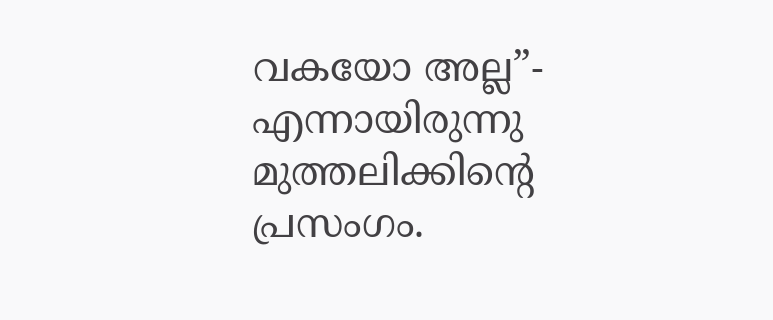വകയോ അല്ല”- എന്നായിരുന്നു മുത്തലിക്കിന്റെ പ്രസംഗം.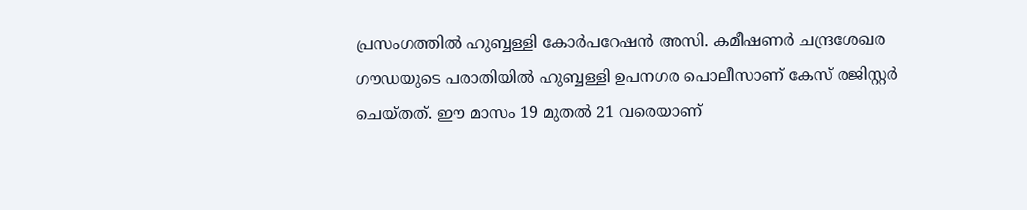പ്രസംഗത്തിൽ ഹുബ്ബള്ളി കോർപറേഷൻ അസി. കമീഷണർ ചന്ദ്രശേഖര ഗൗഡയുടെ പരാതിയിൽ ഹുബ്ബള്ളി ഉപനഗര പൊലീസാണ് കേസ് രജിസ്റ്റർ ചെയ്തത്. ഈ മാസം 19 മുതൽ 21 വരെയാണ്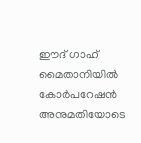ഈദ് ഗാഹ് മൈതാനിയിൽ കോർപറേഷൻ അനുമതിയോടെ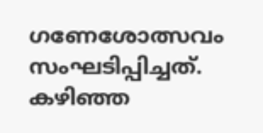ഗണേശോത്സവം സംഘടിപ്പിച്ചത്.
കഴിഞ്ഞ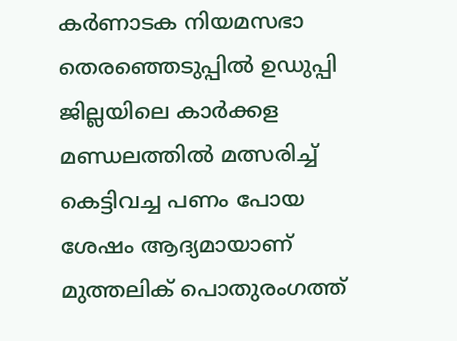കർണാടക നിയമസഭാ തെരഞ്ഞെടുപ്പിൽ ഉഡുപ്പി ജില്ലയിലെ കാർക്കള മണ്ഡലത്തിൽ മത്സരിച്ച് കെട്ടിവച്ച പണം പോയ ശേഷം ആദ്യമായാണ് മുത്തലിക് പൊതുരംഗത്ത്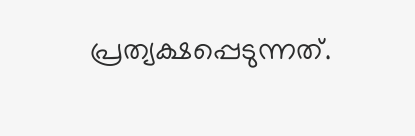പ്രത്യക്ഷപ്പെടുന്നത്.